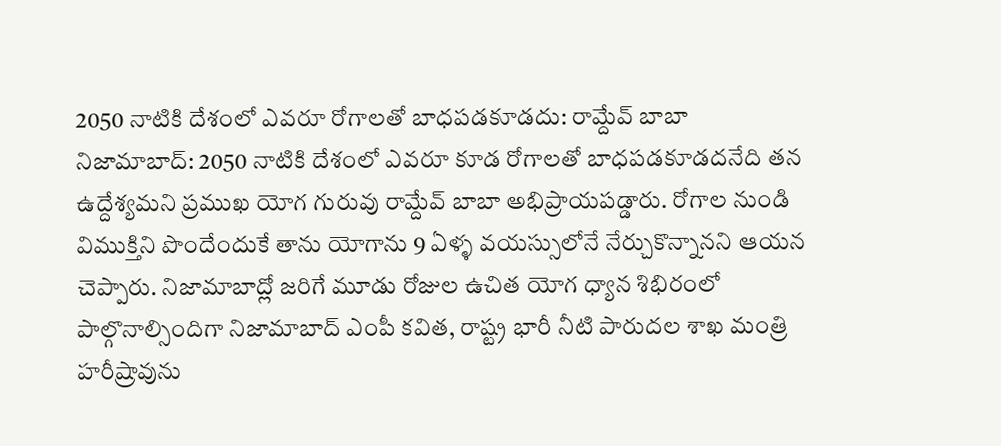2050 నాటికి దేశంలో ఎవరూ రోగాలతో బాధపడకూడదు: రామ్దేవ్ బాబా
నిజామాబాద్: 2050 నాటికి దేశంలో ఎవరూ కూడ రోగాలతో బాధపడకూడదనేది తన ఉద్దేశ్యమని ప్రముఖ యోగ గురువు రామ్దేవ్ బాబా అభిప్రాయపడ్డారు. రోగాల నుండి విముక్తిని పొందేందుకే తాను యోగాను 9 ఏళ్ళ వయస్సులోనే నేర్చుకొన్నానని ఆయన చెప్పారు. నిజామాబాద్లో జరిగే మూడు రోజుల ఉచిత యోగ ధ్యాన శిభిరంలో పాల్గొనాల్సిందిగా నిజామాబాద్ ఎంపీ కవిత, రాష్ట్ర భారీ నీటి పారుదల శాఖ మంత్రి హరీష్రావును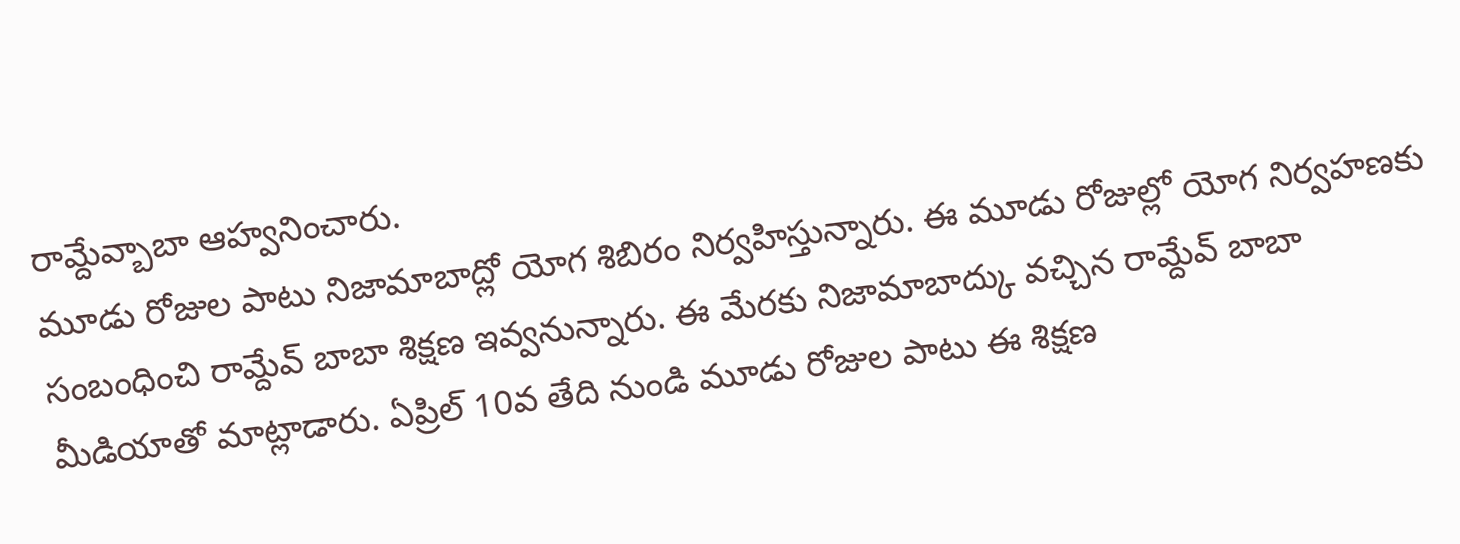రామ్దేవ్బాబా ఆహ్వనించారు.
మూడు రోజుల పాటు నిజామాబాద్లో యోగ శిబిరం నిర్వహిస్తున్నారు. ఈ మూడు రోజుల్లో యోగ నిర్వహణకు సంబంధించి రామ్దేవ్ బాబా శిక్షణ ఇవ్వనున్నారు. ఈ మేరకు నిజామాబాద్కు వచ్చిన రామ్దేవ్ బాబా మీడియాతో మాట్లాడారు. ఏప్రిల్ 10వ తేది నుండి మూడు రోజుల పాటు ఈ శిక్షణ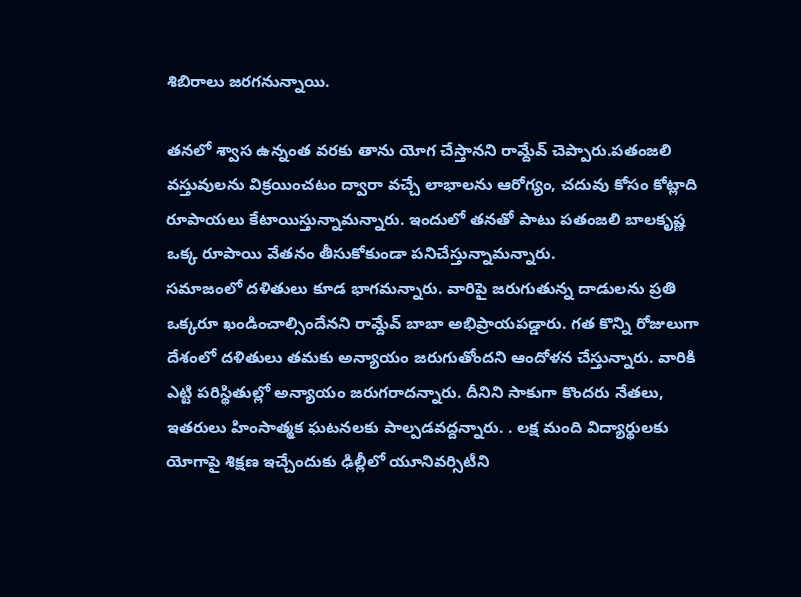శిబిరాలు జరగనున్నాయి.

తనలో శ్వాస ఉన్నంత వరకు తాను యోగ చేస్తానని రామ్దేవ్ చెప్పారు.పతంజలి వస్తువులను విక్రయించటం ద్వారా వచ్చే లాభాలను ఆరోగ్యం, చదువు కోసం కోట్లాది రూపాయలు కేటాయిస్తున్నామన్నారు. ఇందులో తనతో పాటు పతంజలి బాలకృష్ణ ఒక్క రూపాయి వేతనం తీసుకోకుండా పనిచేస్తున్నామన్నారు.
సమాజంలో దళితులు కూడ భాగమన్నారు. వారిపై జరుగుతున్న దాడులను ప్రతి ఒక్కరూ ఖండించాల్సిందేనని రామ్దేవ్ బాబా అభిప్రాయపడ్డారు. గత కొన్ని రోజులుగా దేశంలో దళితులు తమకు అన్యాయం జరుగుతోందని ఆందోళన చేస్తున్నారు. వారికి ఎట్టి పరిస్థితుల్లో అన్యాయం జరుగరాదన్నారు. దీనిని సాకుగా కొందరు నేతలు, ఇతరులు హింసాత్మక ఘటనలకు పాల్పడవద్దన్నారు. . లక్ష మంది విద్యార్థులకు యోగాపై శిక్షణ ఇచ్చేందుకు ఢిల్లీలో యూనివర్సిటీని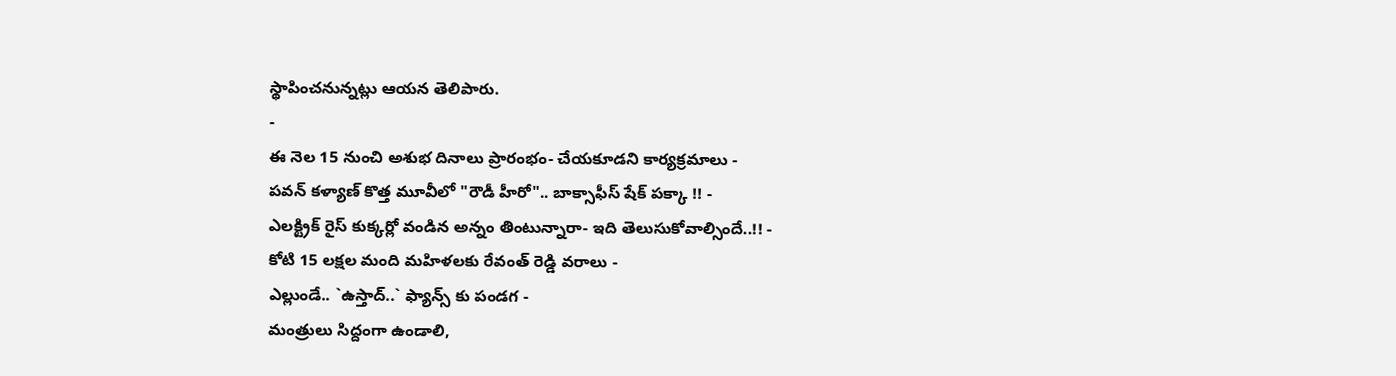స్థాపించనున్నట్లు ఆయన తెలిపారు.
-
ఈ నెల 15 నుంచి అశుభ దినాలు ప్రారంభం- చేయకూడని కార్యక్రమాలు -
పవన్ కళ్యాణ్ కొత్త మూవీలో "రౌడీ హీరో".. బాక్సాఫీస్ షేక్ పక్కా !! -
ఎలక్ట్రిక్ రైస్ కుక్కర్లో వండిన అన్నం తింటున్నారా- ఇది తెలుసుకోవాల్సిందే..!! -
కోటి 15 లక్షల మంది మహిళలకు రేవంత్ రెడ్డి వరాలు -
ఎల్లుండే.. `ఉస్తాద్..` ఫ్యాన్స్ కు పండగ -
మంత్రులు సిద్దంగా ఉండాలి,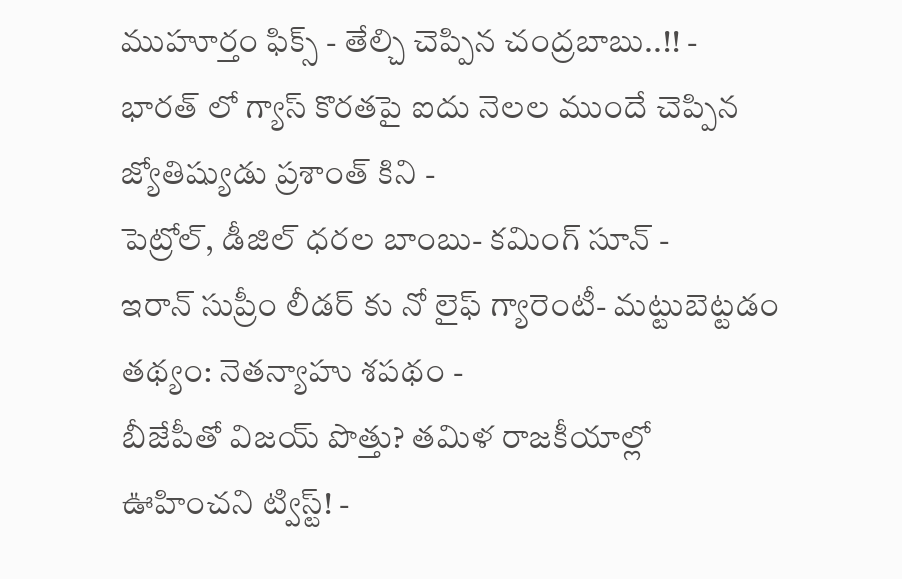ముహూర్తం ఫిక్స్ - తేల్చి చెప్పిన చంద్రబాబు..!! -
భారత్ లో గ్యాస్ కొరతపై ఐదు నెలల ముందే చెప్పిన జ్యోతిష్యుడు ప్రశాంత్ కిని -
పెట్రోల్, డీజిల్ ధరల బాంబు- కమింగ్ సూన్ -
ఇరాన్ సుప్రీం లీడర్ కు నో లైఫ్ గ్యారెంటీ- మట్టుబెట్టడం తథ్యం: నెతన్యాహు శపథం -
బీజేపీతో విజయ్ పొత్తు? తమిళ రాజకీయాల్లో ఊహించని ట్విస్ట్! -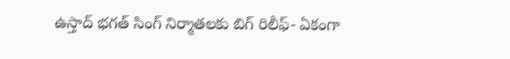ఉస్తాద్ భగత్ సింగ్ నిర్మాతలకు బిగ్ రిలీఫ్- ఏకంగా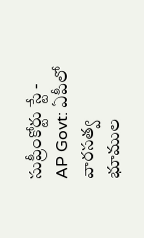సుప్రీంకోర్టు స్టే -
AP Govt: ఏపీలో వారసత్వ భూముల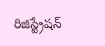రిజిస్ట్రేషన్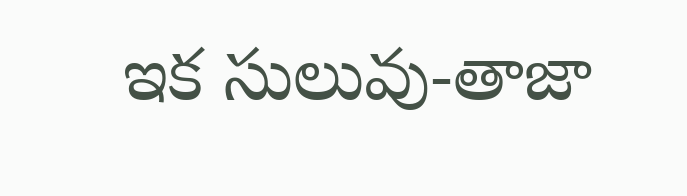ఇక సులువు-తాజా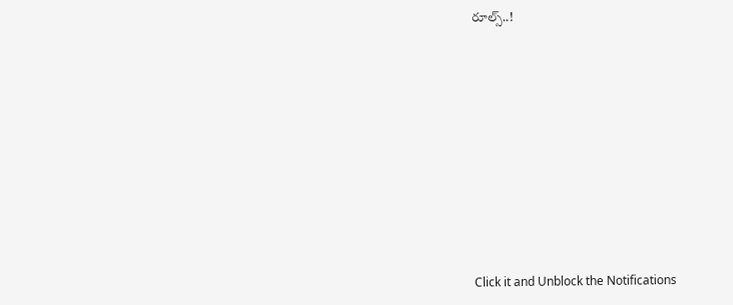రూల్స్..!












Click it and Unblock the Notifications